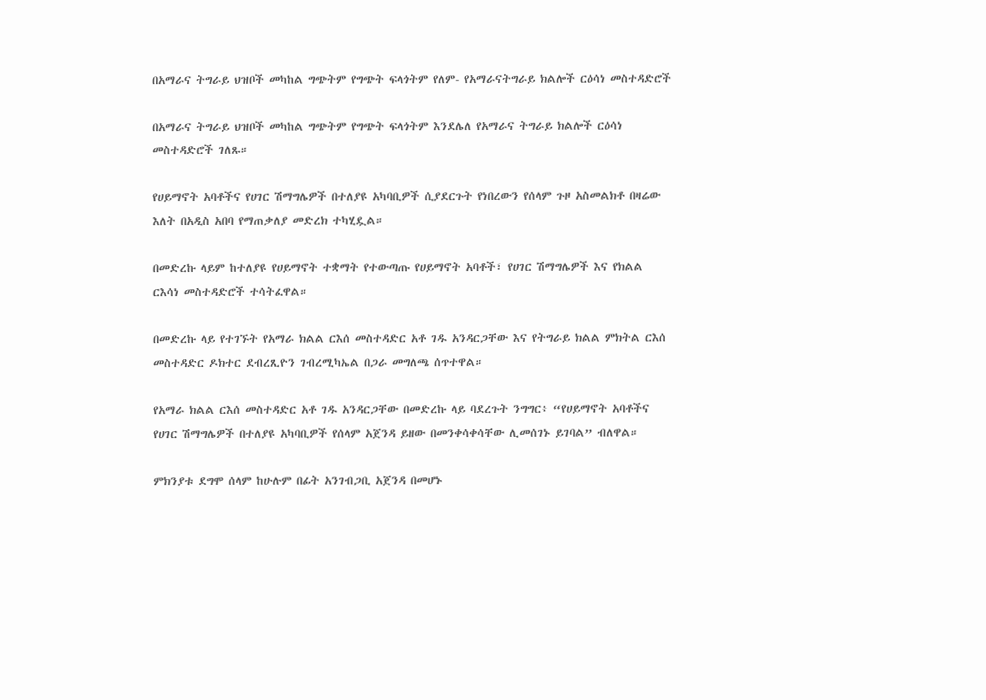በአማራና ትግራይ ህዝቦች መካከል ግጭትም የግጭት ፍላጎትም የለም- የአማራናትግራይ ክልሎች ርዕሳነ መስተዳድሮች

በአማራና ትግራይ ህዝቦች መካከል ግጭትም የግጭት ፍላጎትም እንደሌለ የአማራና ትግራይ ክልሎች ርዕሳነ መስተዳድሮች ገለጹ።

የሀይማኖት አባቶችና የሀገር ሽማግሌዎች በተለያዩ አካባቢዎች ሲያደርጉት የነበረውን የሰላም ጉዞ አስመልክቶ በዛሬው እለት በአዲስ አበባ የማጠቃለያ መድረክ ተካሂዷል።

በመድረኩ ላይም ከተለያዩ የሀይማኖት ተቋማት የተውጣጡ የሀይማኖት አባቶች፣ የሀገር ሽማግሌዎች እና የክልል ርእሳነ መስተዳድሮች ተሳትፈዋል።

በመድረኩ ላይ የተገኙት የአማራ ክልል ርእሰ መስተዳድር አቶ ገዱ አንዳርጋቸው እና የትግራይ ክልል ምክትል ርእሰ መስተዳድር ዶክተር ደብረጺዮን ገብረሚካኤል በጋራ መግለጫ ሰጥተዋል።

የአማራ ክልል ርእሰ መስተዳድር አቶ ገዱ አንዳርጋቸው በመድረኩ ላይ ባደረጉት ንግግር፥ “የሀይማኖት አባቶችና የሀገር ሽማግሌዎች በተለያዩ አካባቢዎች የሰላም አጀንዳ ይዘው በመንቀሳቀሳቸው ሊመሰገኑ ይገባል” ብለዋል።

ምክንያቱ ደግሞ ሰላም ከሁሉም በፊት አንገብጋቢ አጀንዳ በመሆኑ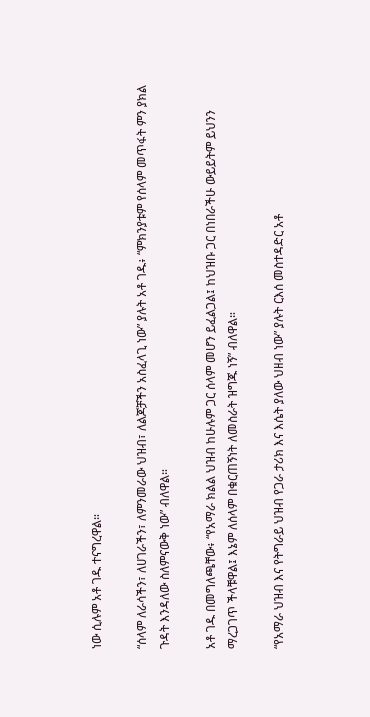ነው ሲሉም አቶ ገዱ ተናግረዋል።

“ሰላም ለራሳችን፣ ለሀገራችን፣ ለምንመራው ህዝብ፣ ለልጆቻችን አስፈላጊ ነው” ያሉት አቶ ገዱ፥ “ምክንያቱም የሰላም መጥፋት ምን ያክል ጉዳት እንዳለው ስለምናውቅ ነው” ብለዋል።

አቶ ገዱ በመግለጫቸው፥ “የአማራ ክልል ህዝብ ከሁሉም ጋር ሰላም መሆን ይፈልጋል፤ ከህዝቡ ጋር በነበራችሁ ውይይትም ይህንን ማረጋገጥ ችላቹዋል፤ እኔም ለሰላም በቁርጠኝነት ለመስራት ዝግጁ ነኝ” ብለዋል።

“የአማራ ህዝብ እና የትግራይ ህዝብ የጋራ ታሪክ እና እሴት ያለው ህዘብ ነው” ያሉት ርእሰ መስተዳድር አቶ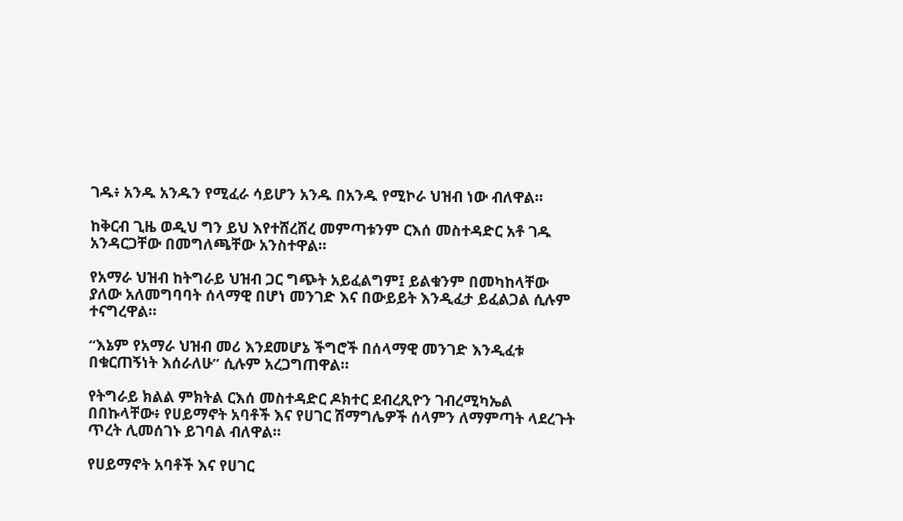ገዱ፥ አንዱ አንዱን የሚፈራ ሳይሆን አንዱ በአንዱ የሚኮራ ህዝብ ነው ብለዋል።

ከቅርብ ጊዜ ወዲህ ግን ይህ እየተሸረሸረ መምጣቱንም ርእሰ መስተዳድር አቶ ገዱ አንዳርጋቸው በመግለጫቸው አንስተዋል።

የአማራ ህዝብ ከትግራይ ህዝብ ጋር ግጭት አይፈልግም፤ ይልቁንም በመካከላቸው ያለው አለመግባባት ሰላማዊ በሆነ መንገድ እና በውይይት እንዲፈታ ይፈልጋል ሲሉም ተናግረዋል።

“እኔም የአማራ ህዝብ መሪ እንደመሆኔ ችግሮች በሰላማዊ መንገድ እንዲፈቱ በቁርጠኝነት እሰራለሁ” ሲሉም አረጋግጠዋል።

የትግራይ ክልል ምክትል ርእሰ መስተዳድር ዶክተር ደብረጺዮን ገብረሚካኤል በበኩላቸው፥ የሀይማኖት አባቶች እና የሀገር ሽማግሌዎች ሰላምን ለማምጣት ላደረጉት ጥረት ሊመሰገኑ ይገባል ብለዋል።

የሀይማኖት አባቶች እና የሀገር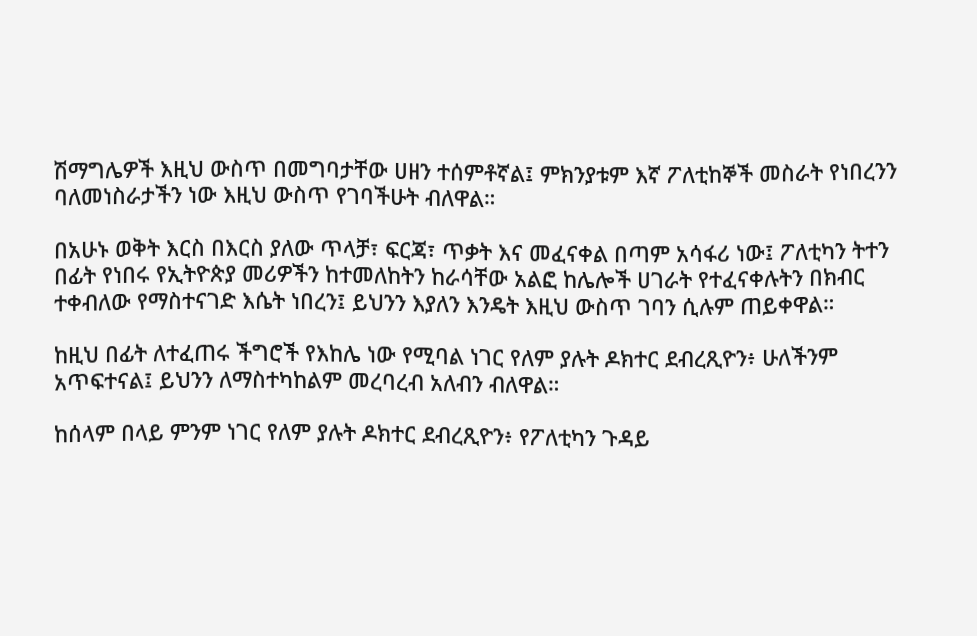ሽማግሌዎች እዚህ ውስጥ በመግባታቸው ሀዘን ተሰምቶኛል፤ ምክንያቱም እኛ ፖለቲከኞች መስራት የነበረንን ባለመነስራታችን ነው እዚህ ውስጥ የገባችሁት ብለዋል።

በአሁኑ ወቅት እርስ በእርስ ያለው ጥላቻ፣ ፍርጃ፣ ጥቃት እና መፈናቀል በጣም አሳፋሪ ነው፤ ፖለቲካን ትተን በፊት የነበሩ የኢትዮጵያ መሪዎችን ከተመለከትን ከራሳቸው አልፎ ከሌሎች ሀገራት የተፈናቀሉትን በክብር ተቀብለው የማስተናገድ እሴት ነበረን፤ ይህንን እያለን እንዴት እዚህ ውስጥ ገባን ሲሉም ጠይቀዋል።

ከዚህ በፊት ለተፈጠሩ ችግሮች የእከሌ ነው የሚባል ነገር የለም ያሉት ዶክተር ደብረጺዮን፥ ሁለችንም አጥፍተናል፤ ይህንን ለማስተካከልም መረባረብ አለብን ብለዋል።

ከሰላም በላይ ምንም ነገር የለም ያሉት ዶክተር ደብረጺዮን፥ የፖለቲካን ጉዳይ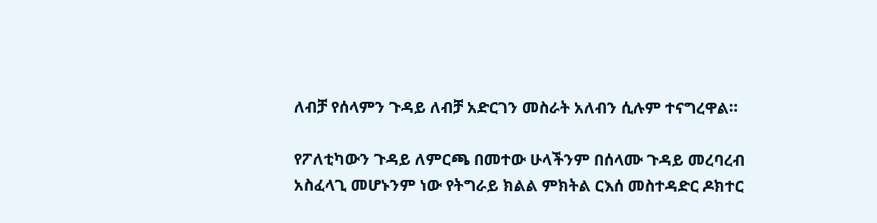ለብቻ የሰላምን ጉዳይ ለብቻ አድርገን መስራት አለብን ሲሉም ተናግረዋል።

የፖለቲካውን ጉዳይ ለምርጫ በመተው ሁላችንም በሰላሙ ጉዳይ መረባረብ አስፈላጊ መሆኑንም ነው የትግራይ ክልል ምክትል ርእሰ መስተዳድር ዶክተር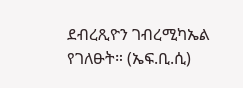ደብረጺዮን ገብረሚካኤል የገለፁት። (ኤፍ.ቢ.ሲ)